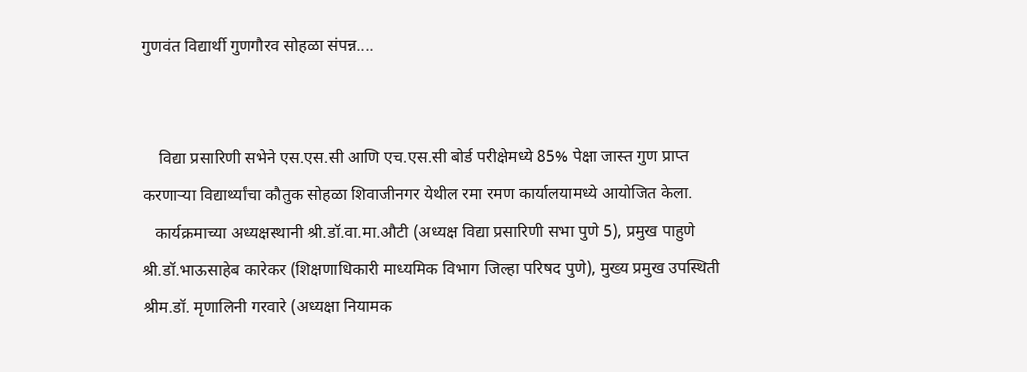गुणवंत विद्यार्थी गुणगौरव सोहळा संपन्न....


    विद्या प्रसारिणी सभेने एस.एस.सी आणि एच.एस.सी बोर्ड परीक्षेमध्ये 85% पेक्षा जास्त गुण प्राप्त करणाऱ्या विद्यार्थ्यांचा कौतुक सोहळा शिवाजीनगर येथील रमा रमण कार्यालयामध्ये आयोजित केला.
   कार्यक्रमाच्या अध्यक्षस्थानी श्री.डॉ.वा.मा.औटी (अध्यक्ष विद्या प्रसारिणी सभा पुणे 5), प्रमुख पाहुणे श्री.डॉ.भाऊसाहेब कारेकर (शिक्षणाधिकारी माध्यमिक विभाग जिल्हा परिषद पुणे), मुख्य प्रमुख उपस्थिती श्रीम.डॉ. मृणालिनी गरवारे (अध्यक्षा नियामक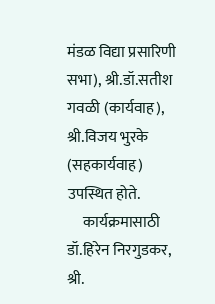मंडळ विद्या प्रसारिणी सभा), श्री.डॉ.सतीश गवळी (कार्यवाह), श्री.विजय भुरके (सहकार्यवाह) उपस्थित होते.
     कार्यक्रमासाठी डॉ.हिरेन निरगुडकर, श्री.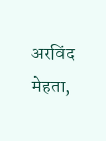अरविंद मेहता,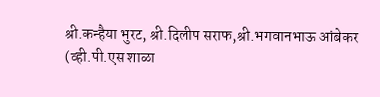श्री.कन्हैया भुरट, श्री.दिलीप सराफ,श्री.भगवानभाऊ आंबेकर (व्ही.पी.एस शाळा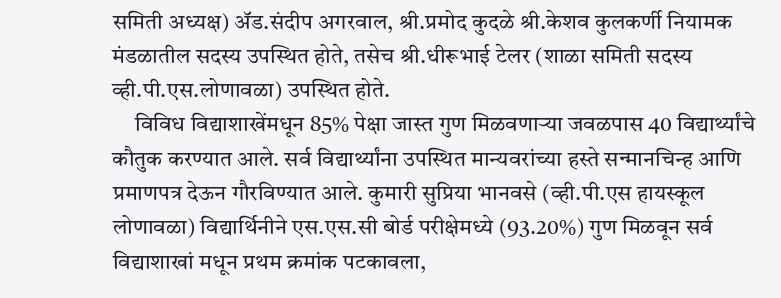समिती अध्यक्ष) ॲड.संदीप अगरवाल, श्री.प्रमोद कुदळे श्री.केशव कुलकर्णी नियामक मंडळातील सदस्य उपस्थित होते, तसेच श्री.धीरूभाई टेलर (शाळा समिती सदस्य व्ही.पी.एस.लोणावळा) उपस्थित होते.
     विविध विद्याशाखेंमधून 85% पेक्षा जास्त गुण मिळवणाऱ्या जवळपास 40 विद्यार्थ्यांचे  कौतुक करण्यात आले. सर्व विद्यार्थ्यांना उपस्थित मान्यवरांच्या हस्ते सन्मानचिन्ह आणि प्रमाणपत्र देऊन गौरविण्यात आले. कुमारी सुप्रिया भानवसे (व्ही.पी.एस हायस्कूल लोणावळा) विद्यार्थिनीने एस.एस.सी बोर्ड परीक्षेमध्ये (93.20%) गुण मिळवून सर्व विद्याशाखां मधून प्रथम क्रमांक पटकावला,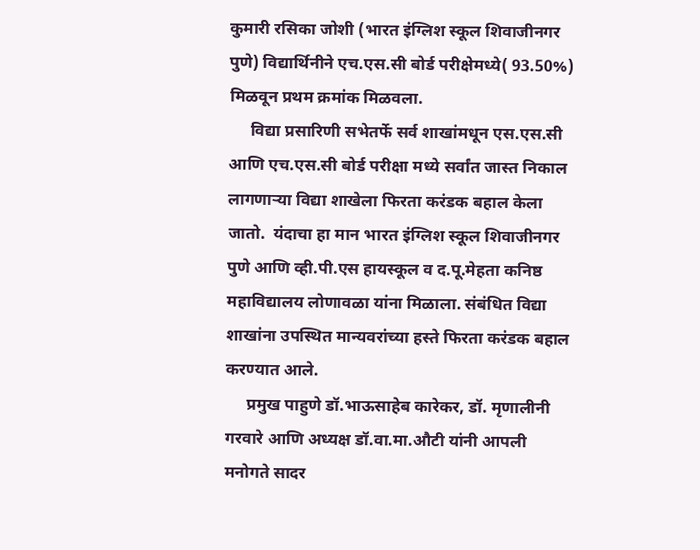कुमारी रसिका जोशी (भारत इंग्लिश स्कूल शिवाजीनगर पुणे) विद्यार्थिनीने एच.एस.सी बोर्ड परीक्षेमध्ये( 93.50%) मिळवून प्रथम क्रमांक मिळवला.
     विद्या प्रसारिणी सभेतर्फे सर्व शाखांमधून एस.एस.सी आणि एच.एस.सी बोर्ड परीक्षा मध्ये सर्वांत जास्त निकाल लागणाऱ्या विद्या शाखेला फिरता करंडक बहाल केला जातो.  यंदाचा हा मान भारत इंग्लिश स्कूल शिवाजीनगर पुणे आणि व्ही.पी.एस हायस्कूल व द.पू.मेहता कनिष्ठ महाविद्यालय लोणावळा यांना मिळाला. संबंधित विद्या शाखांना उपस्थित मान्यवरांच्या हस्ते फिरता करंडक बहाल करण्यात आले.
     प्रमुख पाहुणे डॉ.भाऊसाहेब कारेकर, डॉ. मृणालीनी गरवारे आणि अध्यक्ष डॉ.वा.मा.औटी यांनी आपली मनोगते सादर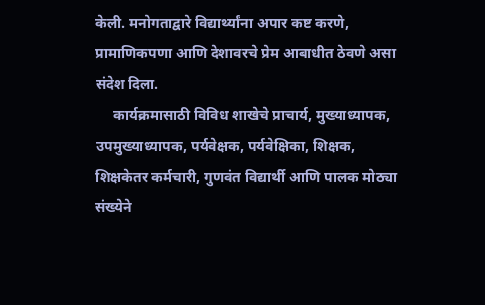केली. मनोगताद्वारे विद्यार्थ्यांना अपार कष्ट करणे, प्रामाणिकपणा आणि देशावरचे प्रेम आबाधीत ठेवणे असा संदेश दिला.
     कार्यक्रमासाठी विविध शाखेचे प्राचार्य, मुख्याध्यापक, उपमुख्याध्यापक, पर्यवेक्षक, पर्यवेक्षिका, शिक्षक, शिक्षकेतर कर्मचारी, गुणवंत विद्यार्थी आणि पालक मोठ्या संख्येने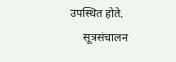उपस्थित होते.
     सूत्रसंचालन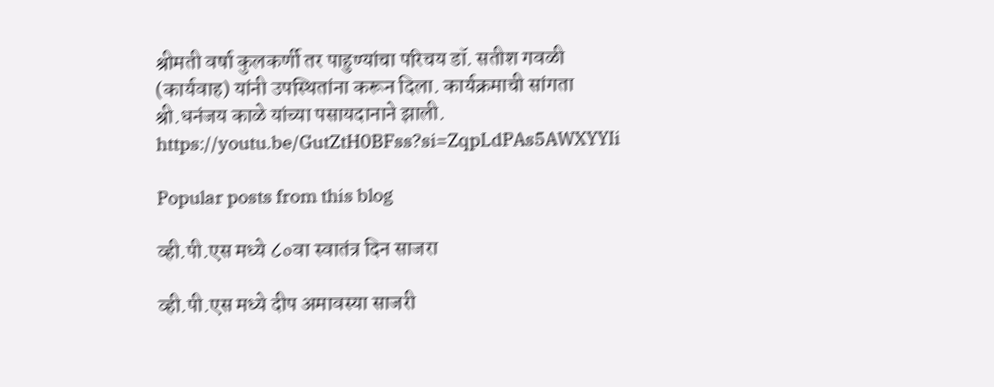श्रीमती वर्षा कुलकर्णी तर पाहुण्यांचा परिचय डॉ. सतीश गवळी (कार्यवाह) यांनी उपस्थितांना करून दिला. कार्यक्रमाची सांगता श्री.धनंजय काळे यांच्या पसायदानाने झाली.  https://youtu.be/GutZtH0BFss?si=ZqpLdPAs5AWXYYIi

Popular posts from this blog

व्ही.पी.एस मध्ये ८०वा स्वातंत्र दिन साजरा

व्ही.पी.एस मध्ये दीप अमावस्या साजरी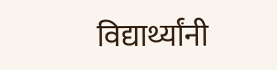विद्यार्थ्यांनी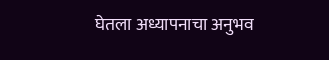घेतला अध्यापनाचा अनुभव